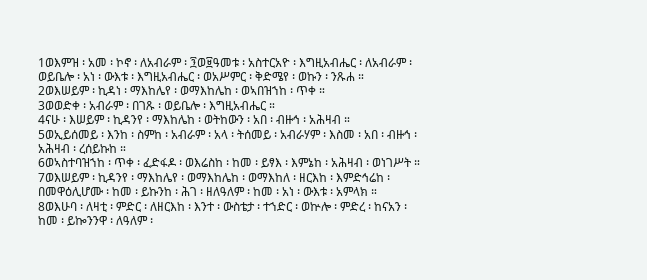1ወእምዝ ፡ አመ ፡ ኮኖ ፡ ለአብራም ፡ ፺ወ፱ዓመቱ ፡ አስተርአዮ ፡ እግዚአብሔር ፡ ለአብራም ፡ ወይቤሎ ፡ አነ ፡ ውእቱ ፡ እግዚአብሔር ፡ ወአሥምር ፡ ቅድሜየ ፡ ወኩን ፡ ንጹሐ ።
2ወእሠይም ፡ ኪዳነ ፡ ማእከሌየ ፡ ወማእከሌከ ፡ ወኣበዝኀከ ፡ ጥቀ ።
3ወወድቀ ፡ አብራም ፡ በገጹ ፡ ወይቤሎ ፡ እግዚአብሔር ።
4ናሁ ፡ እሠይም ፡ ኪዳንየ ፡ ማእከሌከ ፡ ወትከውን ፡ አበ ፡ ብዙኅ ፡ አሕዛብ ።
5ወኢይሰመይ ፡ እንከ ፡ ስምከ ፡ አብራም ፡ አላ ፡ ትሰመይ ፡ አብራሃም ፡ እስመ ፡ አበ ፡ ብዙኅ ፡ አሕዛብ ፡ ረሰይኩከ ።
6ወኣስተባዝኀከ ፡ ጥቀ ፡ ፈድፋዶ ፡ ወእሬስከ ፡ ከመ ፡ ይፃእ ፡ እምኔከ ፡ አሕዛብ ፡ ወነገሥት ።
7ወእሠይም ፡ ኪዳንየ ፡ ማእከሌየ ፡ ወማእከሌከ ፡ ወማእከለ ፡ ዘርእከ ፡ እምድኅሬከ ፡ በመዋዕሊሆሙ ፡ ከመ ፡ ይኩንከ ፡ ሕገ ፡ ዘለዓለም ፡ ከመ ፡ አነ ፡ ውእቱ ፡ አምላክ ።
8ወእሁባ ፡ ለዛቲ ፡ ምድር ፡ ለዘርእከ ፡ እንተ ፡ ውስቴታ ፡ ተኀድር ፡ ወኵሎ ፡ ምድረ ፡ ከናአን ፡ ከመ ፡ ይኰንንዋ ፡ ለዓለም ፡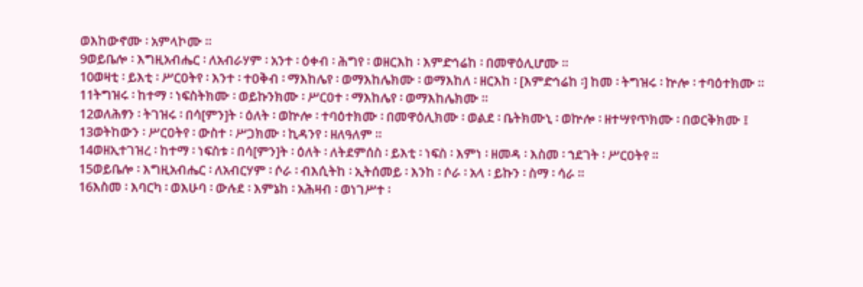ወእከውኖሙ ፡ አምላኮሙ ።
9ወይቤሎ ፡ እግዚአብሔር ፡ ለአብራሃም ፡ አንተ ፡ ዕቀብ ፡ ሕግየ ፡ ወዘርእከ ፡ እምድኅሬከ ፡ በመዋዕሊሆሙ ።
10ወዛቲ ፡ ይእቲ ፡ ሥርዐትየ ፡ እንተ ፡ ተዐቅብ ፡ ማእከሌየ ፡ ወማእከሌክሙ ፡ ወማእከለ ፡ ዘርእከ ፡ [እምድኅሬከ ፡] ከመ ፡ ትግዝሩ ፡ ኵሎ ፡ ተባዕተክሙ ።
11ትግዝሩ ፡ ከተማ ፡ ነፍስትክሙ ፡ ወይኩንክሙ ፡ ሥርዐተ ፡ ማእከሌየ ፡ ወማእከሌክሙ ።
12ወለሕፃን ፡ ትገዝሩ ፡ በሳ[ምን]ት ፡ ዕለት ፡ ወኵሎ ፡ ተባዕተክሙ ፡ በመዋዕሊክሙ ፡ ወልደ ፡ ቤትክሙኒ ፡ ወኵሎ ፡ ዘተሣየጥክሙ ፡ በወርቅክሙ ፤
13ወትከውን ፡ ሥርዐትየ ፡ ውስተ ፡ ሥጋክሙ ፡ ኪዳንየ ፡ ዘለዓለም ።
14ወዘኢተገዝረ ፡ ከተማ ፡ ነፍስቱ ፡ በሳ[ምን]ት ፡ ዕለት ፡ ለትደምሰስ ፡ ይእቲ ፡ ነፍስ ፡ እምነ ፡ ዘመዳ ፡ እስመ ፡ ኀደገት ፡ ሥርዐትየ ።
15ወይቤሎ ፡ እግዚአብሔር ፡ ለአብርሃም ፡ ሶራ ፡ ብእሲትከ ፡ ኢትሰመይ ፡ እንከ ፡ ሶራ ፡ አላ ፡ ይኩን ፡ ስማ ፡ ሳራ ።
16እስመ ፡ እባርካ ፡ ወእሁባ ፡ ውሉደ ፡ እምኔከ ፡ አሕዛብ ፡ ወነገሥተ ፡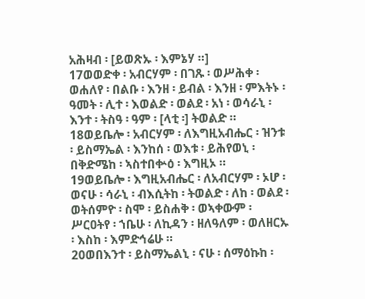አሕዛብ ፡ [ይወጽኡ ፡ እምኔሃ ።]
17ወወድቀ ፡ አብርሃም ፡ በገጹ ፡ ወሥሕቀ ፡ ወሐለየ ፡ በልቡ ፡ እንዘ ፡ ይብል ፡ እንዘ ፡ ምእትኑ ፡ ዓመት ፡ ሊተ ፡ እወልድ ፡ ወልደ ፡ አነ ፡ ወሳራኒ ፡ እንተ ፡ ትስዓ ፡ ዓም ፡ [ላቲ ፡] ትወልድ ።
18ወይቤሎ ፡ አብርሃም ፡ ለእግዚአብሔር ፡ ዝንቱ ፡ ይስማኤል ፡ እንከሰ ፡ ወእቱ ፡ ይሕየወኒ ፡ በቅድሜከ ፡ ኣስተበቍዕ ፡ እግዚኦ ።
19ወይቤሎ ፡ እግዚአብሔር ፡ ለአብርሃም ፡ ኦሆ ፡ ወናሁ ፡ ሳራኒ ፡ ብእሲትከ ፡ ትወልድ ፡ ለከ ፡ ወልደ ፡ ወትሰምዮ ፡ ስሞ ፡ ይስሐቅ ፡ ወኣቀውም ፡ ሥርዐትየ ፡ ኀቤሁ ፡ ለኪዳን ፡ ዘለዓለም ፡ ወለዘርኡ ፡ እስከ ፡ እምድኅሬሁ ።
20ወበእንተ ፡ ይስማኤልኒ ፡ ናሁ ፡ ሰማዕኩከ ፡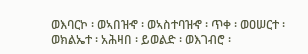ወእባርኮ ፡ ወኣበዝኆ ፡ ወኣስተባዝኆ ፡ ጥቀ ፡ ወዐሠርተ ፡ ወክልኤተ ፡ አሕዛበ ፡ ይወልድ ፡ ወእገብሮ ፡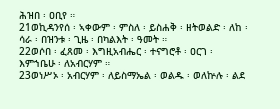ሕዝበ ፡ ዐቢየ ።
21ወኪዳንየሰ ፡ ኣቀውም ፡ ምስለ ፡ ይስሐቅ ፡ ዘትወልድ ፡ ለከ ፡ ሳራ ፡ በዝንቱ ፡ ጊዜ ፡ በካልእት ፡ ዓመት ።
22ወሶበ ፡ ፈጸመ ፡ እግዚአብሔር ፡ ተናግሮቶ ፡ ዐርገ ፡ እምኀቤሁ ፡ ለአብርሃም ።
23ወነሥኦ ፡ አብርሃም ፡ ለይስማኤል ፡ ወልዱ ፡ ወለኵሉ ፡ ልደ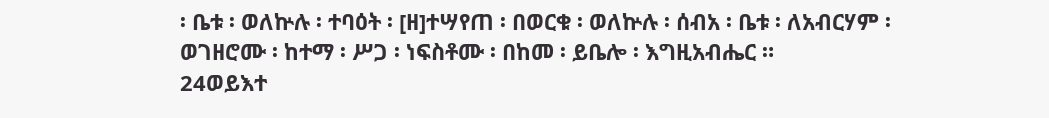፡ ቤቱ ፡ ወለኵሉ ፡ ተባዕት ፡ [ዘ]ተሣየጠ ፡ በወርቁ ፡ ወለኵሉ ፡ ሰብአ ፡ ቤቱ ፡ ለአብርሃም ፡ ወገዘሮሙ ፡ ከተማ ፡ ሥጋ ፡ ነፍስቶሙ ፡ በከመ ፡ ይቤሎ ፡ እግዚአብሔር ።
24ወይእተ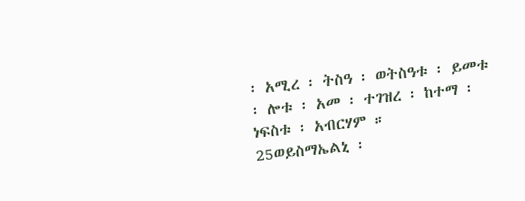፡ አሚረ ፡ ትስዓ ፡ ወትስዓቱ ፡ ይመቱ ፡ ሎቱ ፡ አመ ፡ ተገዝረ ፡ ከተማ ፡ ነፍስቱ ፡ አብርሃም ።
25ወይስማኤልኒ ፡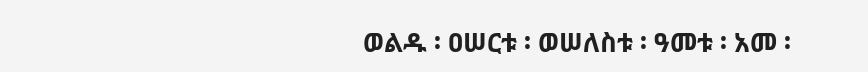ወልዱ ፡ ዐሠርቱ ፡ ወሠለስቱ ፡ ዓመቱ ፡ አመ ፡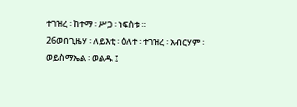ተገዝረ ፡ ከተማ ፡ ሥጋ ፡ ነፍስቱ ።
26ወበጊዜሃ ፡ ለይእቲ ፡ ዕለተ ፡ ተገዝረ ፡ አብርሃም ፡ ወይስማኤል ፡ ወልዱ ፤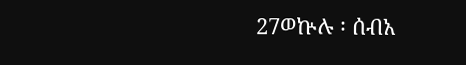27ወኵሉ ፡ ሰብአ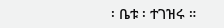፡ ቤቱ ፡ ተገዝሩ ።